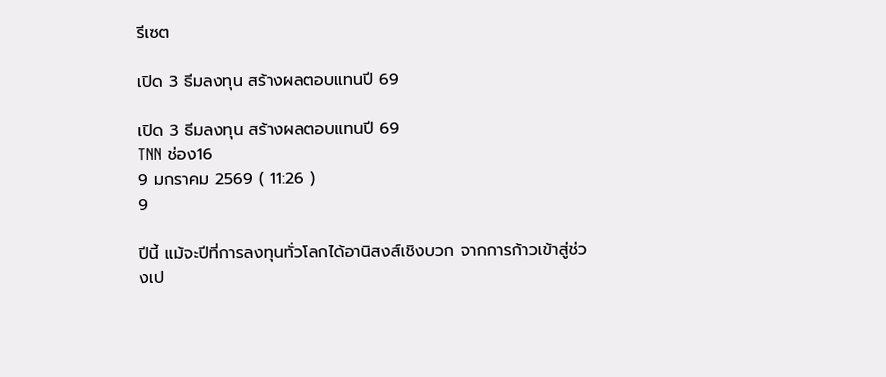รีเซต

เปิด 3 ธีมลงทุน สร้างผลตอบแทนปี 69

เปิด 3 ธีมลงทุน สร้างผลตอบแทนปี 69
TNN ช่อง16
9 มกราคม 2569 ( 11:26 )
9

ปีนี้ แม้จะปีที่การลงทุนทั่วโลกได้อานิสงส์เชิงบวก จากการก้าวเข้าสู่ช่วงเป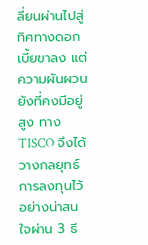ลี่ยนผ่านไปสู่ทิศทางดอกเบี้ยขาลง แต่ความผันผวนยังที่คงมีอยู่สูง ทาง TISCO จึงได้วางกลยุทธ์การลงทุนไว้อย่างน่าสนใจผ่าน 3 ธี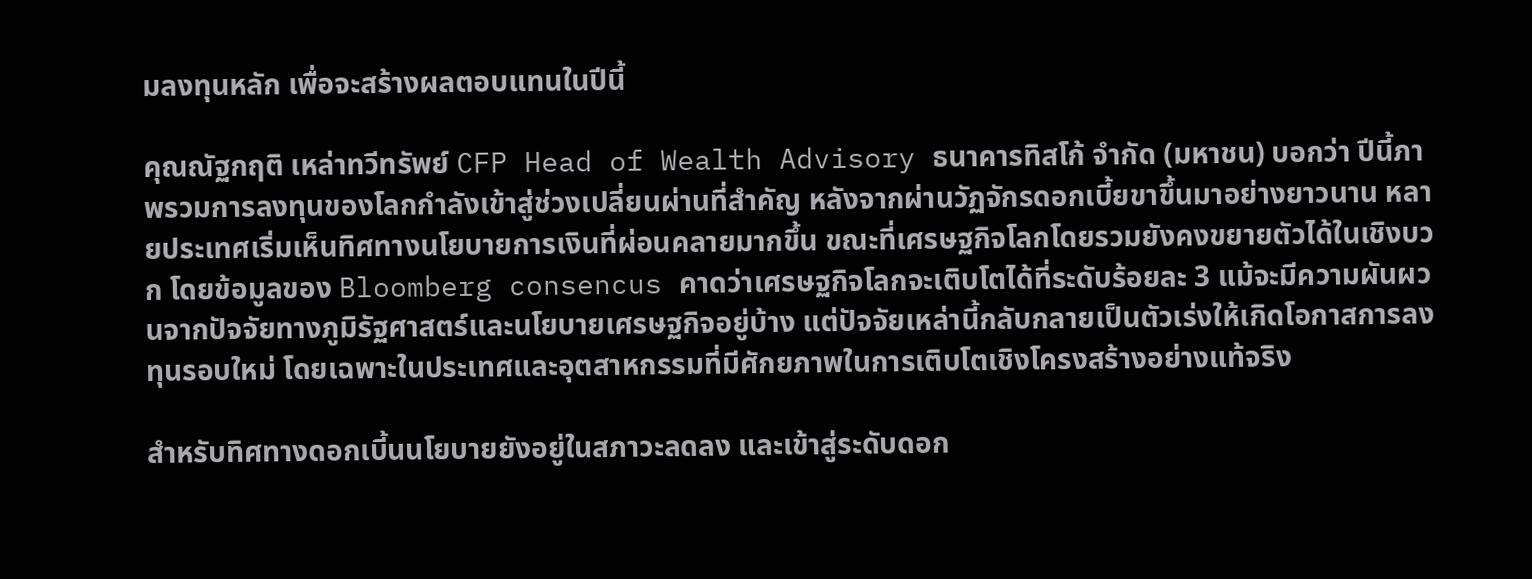มลงทุนหลัก เพื่อจะสร้างผลตอบแทนในปีนี้

คุณณัฐกฤติ เหล่าทวีทรัพย์ CFP Head of Wealth Advisory ธนาคารทิสโก้ จำกัด (มหาชน) บอกว่า ปีนี้ภาพรวมการลงทุนของโลกกำลังเข้าสู่ช่วงเปลี่ยนผ่านที่สำคัญ หลังจากผ่านวัฏจักรดอกเบี้ยขาขึ้นมาอย่างยาวนาน หลายประเทศเริ่มเห็นทิศทางนโยบายการเงินที่ผ่อนคลายมากขึ้น ขณะที่เศรษฐกิจโลกโดยรวมยังคงขยายตัวได้ในเชิงบวก โดยข้อมูลของ Bloomberg consencus คาดว่าเศรษฐกิจโลกจะเติบโตได้ที่ระดับร้อยละ 3 แม้จะมีความผันผวนจากปัจจัยทางภูมิรัฐศาสตร์และนโยบายเศรษฐกิจอยู่บ้าง แต่ปัจจัยเหล่านี้กลับกลายเป็นตัวเร่งให้เกิดโอกาสการลงทุนรอบใหม่ โดยเฉพาะในประเทศและอุตสาหกรรมที่มีศักยภาพในการเติบโตเชิงโครงสร้างอย่างแท้จริง

สำหรับทิศทางดอกเบี้นนโยบายยังอยู่ในสภาวะลดลง และเข้าสู่ระดับดอก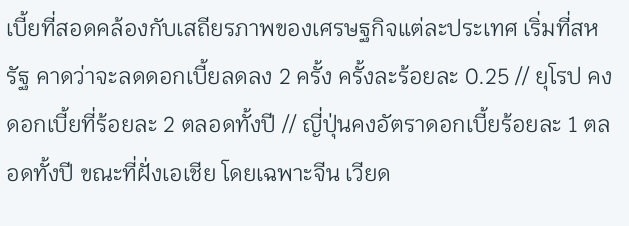เบี้ยที่สอดคล้องกับเสถียรภาพของเศรษฐกิจแต่ละประเทศ เริ่มที่สหรัฐ คาดว่าจะลดดอกเบี้ยลดลง 2 ครั้ง ครั้งละร้อยละ 0.25 // ยุโรป คงดอกเบี้ยที่ร้อยละ 2 ตลอดทั้งปี // ญี่ปุ่นคงอัตราดอกเบี้ยร้อยละ 1 ตลอดทั้งปี ขณะที่ฝั่งเอเชีย โดยเฉพาะจีน เวียด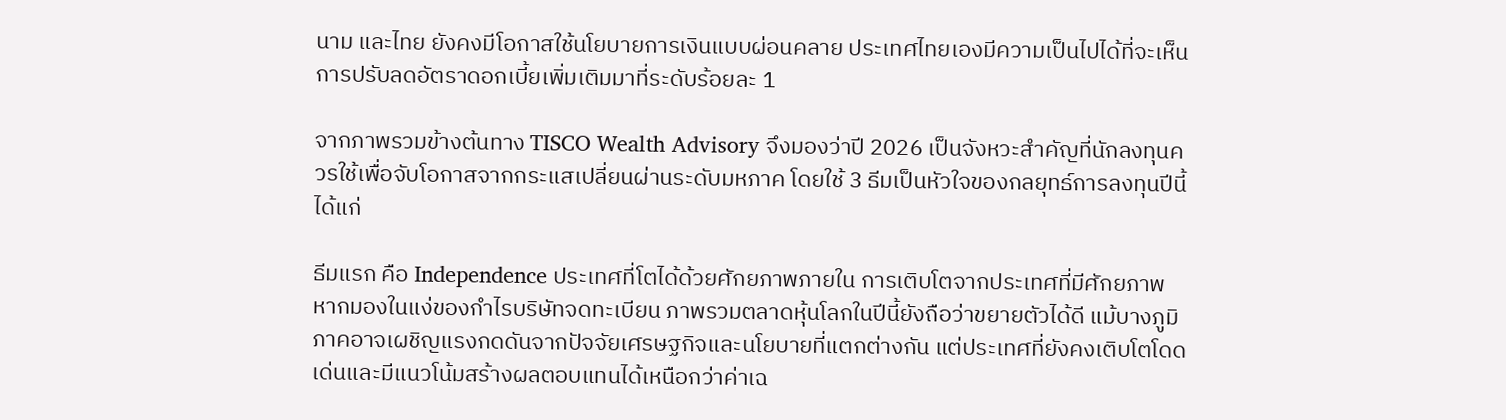นาม และไทย ยังคงมีโอกาสใช้นโยบายการเงินแบบผ่อนคลาย ประเทศไทยเองมีความเป็นไปได้ที่จะเห็นการปรับลดอัตราดอกเบี้ยเพิ่มเติมมาที่ระดับร้อยละ 1

จากภาพรวมข้างต้นทาง TISCO Wealth Advisory จึงมองว่าปี 2026 เป็นจังหวะสำคัญที่นักลงทุนควรใช้เพื่อจับโอกาสจากกระแสเปลี่ยนผ่านระดับมหภาค โดยใช้ 3 ธีมเป็นหัวใจของกลยุทธ์การลงทุนปีนี้ ได้แก่

ธีมแรก คือ Independence ประเทศที่โตได้ด้วยศักยภาพภายใน การเติบโตจากประเทศที่มีศักยภาพ หากมองในแง่ของกำไรบริษัทจดทะเบียน ภาพรวมตลาดหุ้นโลกในปีนี้ยังถือว่าขยายตัวได้ดี แม้บางภูมิภาคอาจเผชิญแรงกดดันจากปัจจัยเศรษฐกิจและนโยบายที่แตกต่างกัน แต่ประเทศที่ยังคงเติบโตโดดเด่นและมีแนวโน้มสร้างผลตอบแทนได้เหนือกว่าค่าเฉ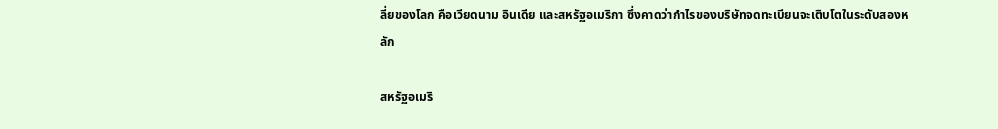ลี่ยของโลก คือเวียดนาม อินเดีย และสหรัฐอเมริกา ซึ่งคาดว่ากำไรของบริษัทจดทะเบียนจะเติบโตในระดับสองหลัก

สหรัฐอเมริ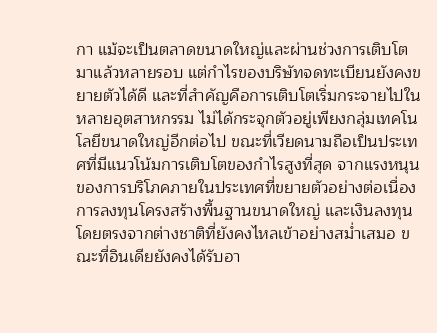กา แม้จะเป็นตลาดขนาดใหญ่และผ่านช่วงการเติบโตมาแล้วหลายรอบ แต่กำไรของบริษัทจดทะเบียนยังคงขยายตัวได้ดี และที่สำคัญคือการเติบโตเริ่มกระจายไปในหลายอุตสาหกรรม ไม่ได้กระจุกตัวอยู่เพียงกลุ่มเทคโนโลยีขนาดใหญ่อีกต่อไป ขณะที่เวียดนามถือเป็นประเทศที่มีแนวโน้มการเติบโตของกำไรสูงที่สุด จากแรงหนุนของการบริโภคภายในประเทศที่ขยายตัวอย่างต่อเนื่อง การลงทุนโครงสร้างพื้นฐานขนาดใหญ่ และเงินลงทุนโดยตรงจากต่างชาติที่ยังคงไหลเข้าอย่างสม่ำเสมอ ขณะที่อินเดียยังคงได้รับอา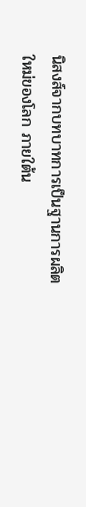นิสงส์จากบทบาทการเป็นฐานการผลิตใหม่ของโลก ภายใต้น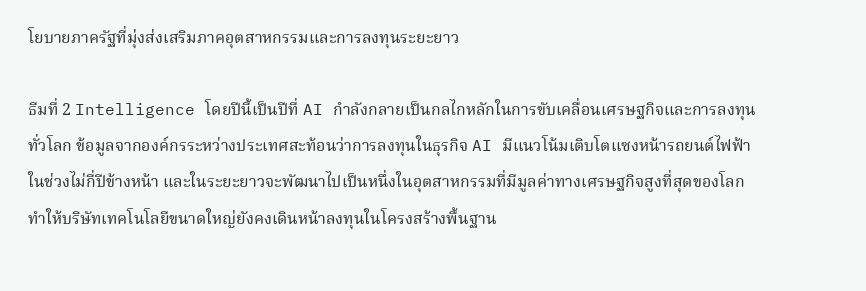โยบายภาครัฐที่มุ่งส่งเสริมภาคอุตสาหกรรมและการลงทุนระยะยาว

ธีมที่ 2 Intelligence โดยปีนี้เป็นปีที่ AI กำลังกลายเป็นกลไกหลักในการขับเคลื่อนเศรษฐกิจและการลงทุนทั่วโลก ข้อมูลจากองค์กรระหว่างประเทศสะท้อนว่าการลงทุนในธุรกิจ AI มีแนวโน้มเติบโตแซงหน้ารถยนต์ไฟฟ้า ในช่วงไม่กี่ปีข้างหน้า และในระยะยาวจะพัฒนาไปเป็นหนึ่งในอุตสาหกรรมที่มีมูลค่าทางเศรษฐกิจสูงที่สุดของโลก ทำให้บริษัทเทคโนโลยีขนาดใหญ่ยังคงเดินหน้าลงทุนในโครงสร้างพื้นฐาน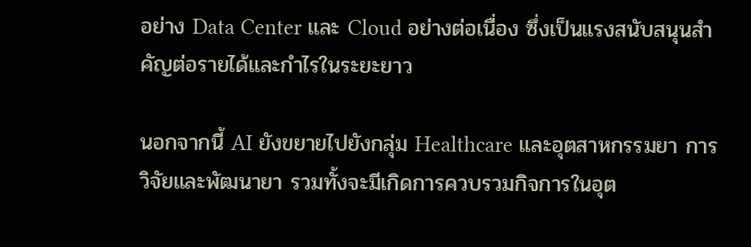อย่าง Data Center และ Cloud อย่างต่อเนื่อง ซึ่งเป็นแรงสนับสนุนสำคัญต่อรายได้และกำไรในระยะยาว

นอกจากนี้ AI ยังขยายไปยังกลุ่ม Healthcare และอุตสาหกรรมยา การวิจัยและพัฒนายา รวมทั้งจะมีเกิดการควบรวมกิจการในอุต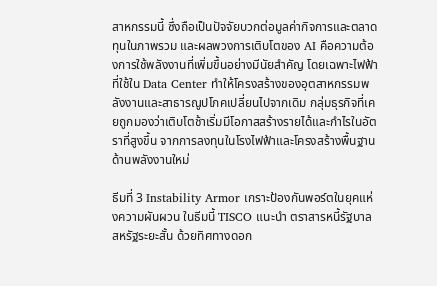สาหกรรมนี้ ซึ่งถือเป็นปัจจัยบวกต่อมูลค่ากิจการและตลาดทุนในภาพรวม และผลพวงการเติบโตของ AI คือความต้องการใช้พลังงานที่เพิ่มขึ้นอย่างมีนัยสำคัญ โดยเฉพาะไฟฟ้าที่ใช้ใน Data Center ทำให้โครงสร้างของอุตสาหกรรมพลังงานและสาธารณูปโภคเปลี่ยนไปจากเดิม กลุ่มธุรกิจที่เคยถูกมองว่าเติบโตช้าเริ่มมีโอกาสสร้างรายได้และกำไรในอัตราที่สูงขึ้น จากการลงทุนในโรงไฟฟ้าและโครงสร้างพื้นฐานด้านพลังงานใหม่

ธีมที่ 3 Instability Armor เกราะป้องกันพอร์ตในยุคแห่งความผันผวน ในธีมนี้ TISCO แนะนำ ตราสารหนี้รัฐบาลสหรัฐระยะสั้น ด้วยทิศทางดอก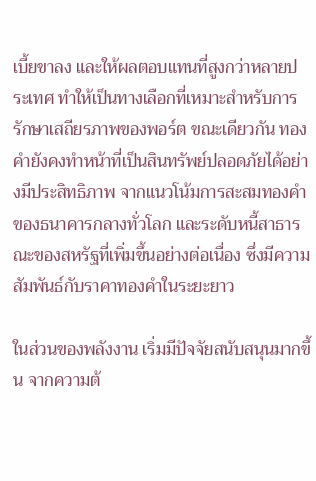เบี้ยขาลง และให้ผลตอบแทนที่สูงกว่าหลายประเทศ ทำให้เป็นทางเลือกที่เหมาะสำหรับการรักษาเสถียรภาพของพอร์ต ขณะเดียวกัน ทองคำยังคงทำหน้าที่เป็นสินทรัพย์ปลอดภัยได้อย่างมีประสิทธิภาพ จากแนวโน้มการสะสมทองคำของธนาคารกลางทั่วโลก และระดับหนี้สาธารณะของสหรัฐที่เพิ่มขึ้นอย่างต่อเนื่อง ซึ่งมีความสัมพันธ์กับราคาทองคำในระยะยาว

ในส่วนของพลังงาน เริ่มมีปัจจัยสนับสนุนมากขึ้น จากความต้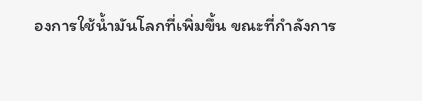องการใช้น้ำมันโลกที่เพิ่มขึ้น ขณะที่กำลังการ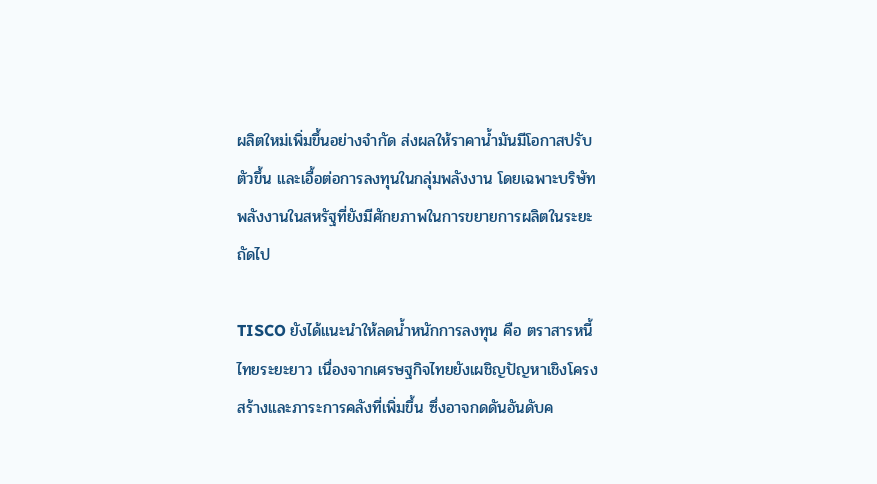ผลิตใหม่เพิ่มขึ้นอย่างจำกัด ส่งผลให้ราคาน้ำมันมีโอกาสปรับตัวขึ้น และเอื้อต่อการลงทุนในกลุ่มพลังงาน โดยเฉพาะบริษัทพลังงานในสหรัฐที่ยังมีศักยภาพในการขยายการผลิตในระยะถัดไป

TISCO ยังได้แนะนำให้ลดน้ำหนักการลงทุน คือ ตราสารหนี้ไทยระยะยาว เนื่องจากเศรษฐกิจไทยยังเผชิญปัญหาเชิงโครงสร้างและภาระการคลังที่เพิ่มขึ้น ซึ่งอาจกดดันอันดับค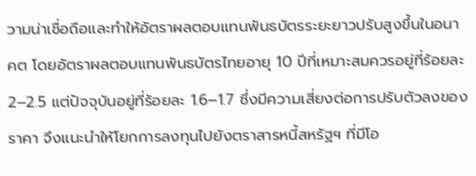วามน่าเชื่อถือและทำให้อัตราผลตอบแทนพันธบัตรระยะยาวปรับสูงขึ้นในอนาคต โดยอัตราผลตอบแทนพันธบัตรไทยอายุ 10 ปีที่เหมาะสมควรอยู่ที่ร้อยละ 2–2.5 แต่ปัจจุบันอยู่ที่ร้อยละ 1.6–1.7 ซึ่งมีความเสี่ยงต่อการปรับตัวลงของราคา จึงแนะนำให้โยกการลงทุนไปยังตราสารหนี้สหรัฐฯ ที่มีโอ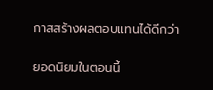กาสสร้างผลตอบแทนได้ดีกว่า

ยอดนิยมในตอนนี้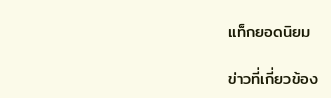แท็กยอดนิยม

ข่าวที่เกี่ยวข้อง